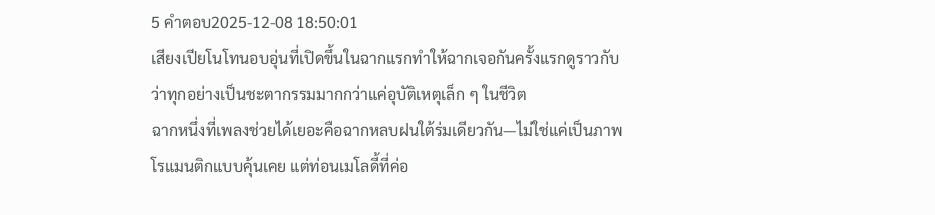5 คำตอบ2025-12-08 18:50:01
เสียงเปียโนโทนอบอุ่นที่เปิดขึ้นในฉากแรกทำให้ฉากเจอกันครั้งแรกดูราวกับว่าทุกอย่างเป็นชะตากรรมมากกว่าแค่อุบัติเหตุเล็ก ๆ ในชีวิต
ฉากหนึ่งที่เพลงช่วยได้เยอะคือฉากหลบฝนใต้ร่มเดียวกัน—ไม่ใช่แค่เป็นภาพโรแมนติกแบบคุ้นเคย แต่ท่อนเมโลดี้ที่ค่อ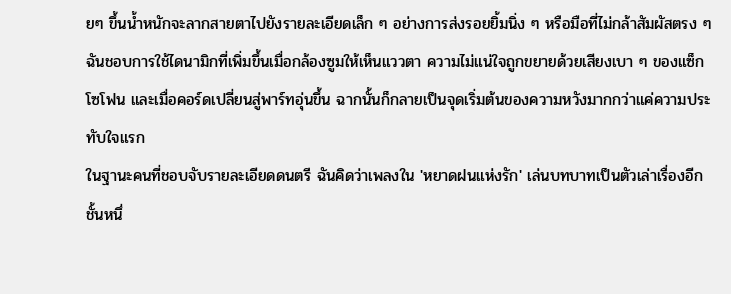ยๆ ขึ้นน้ำหนักจะลากสายตาไปยังรายละเอียดเล็ก ๆ อย่างการส่งรอยยิ้มนิ่ง ๆ หรือมือที่ไม่กล้าสัมผัสตรง ๆ ฉันชอบการใช้ไดนามิกที่เพิ่มขึ้นเมื่อกล้องซูมให้เห็นแววตา ความไม่แน่ใจถูกขยายด้วยเสียงเบา ๆ ของแซ็กโซโฟน และเมื่อคอร์ดเปลี่ยนสู่พาร์ทอุ่นขึ้น ฉากนั้นก็กลายเป็นจุดเริ่มต้นของความหวังมากกว่าแค่ความประทับใจแรก
ในฐานะคนที่ชอบจับรายละเอียดดนตรี ฉันคิดว่าเพลงใน 'หยาดฝนแห่งรัก' เล่นบทบาทเป็นตัวเล่าเรื่องอีกชั้นหนึ่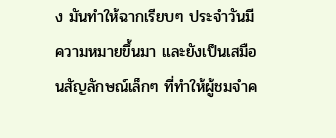ง มันทำให้ฉากเรียบๆ ประจำวันมีความหมายขึ้นมา และยังเป็นเสมือนสัญลักษณ์เล็กๆ ที่ทำให้ผู้ชมจำค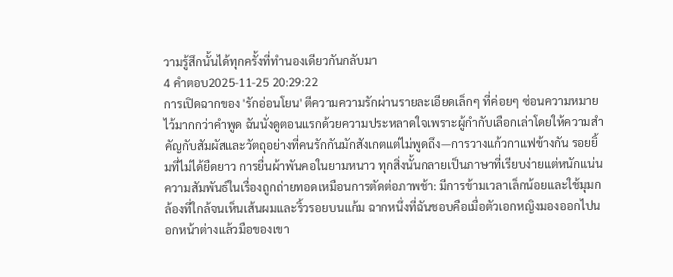วามรู้สึกนั้นได้ทุกครั้งที่ทำนองเดียวกันกลับมา
4 คำตอบ2025-11-25 20:29:22
การเปิดฉากของ 'รักอ่อนโยน' ตีความความรักผ่านรายละเอียดเล็กๆ ที่ค่อยๆ ซ่อนความหมายไว้มากกว่าคำพูด ฉันนั่งดูตอนแรกด้วยความประหลาดใจเพราะผู้กำกับเลือกเล่าโดยให้ความสำคัญกับสัมผัสและวัตถุอย่างที่คนรักกันมักสังเกตแต่ไม่พูดถึง—การวางแก้วกาแฟข้างกัน รอยยิ้มที่ไม่ได้ยืดยาว การยื่นผ้าพันคอในยามหนาว ทุกสิ่งนั้นกลายเป็นภาษาที่เรียบง่ายแต่หนักแน่น
ความสัมพันธ์ในเรื่องถูกถ่ายทอดเหมือนการตัดต่อภาพช้า: มีการข้ามเวลาเล็กน้อยและใช้มุมกล้องที่ใกล้จนเห็นเส้นผมและริ้วรอยบนแก้ม ฉากหนึ่งที่ฉันชอบคือเมื่อตัวเอกหญิงมองออกไปนอกหน้าต่างแล้วมือของเขา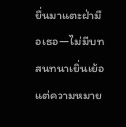ยื่นมาแตะฝ่ามือเธอ—ไม่มีบทสนทนาเยิ่นเย้อ แต่ความหมาย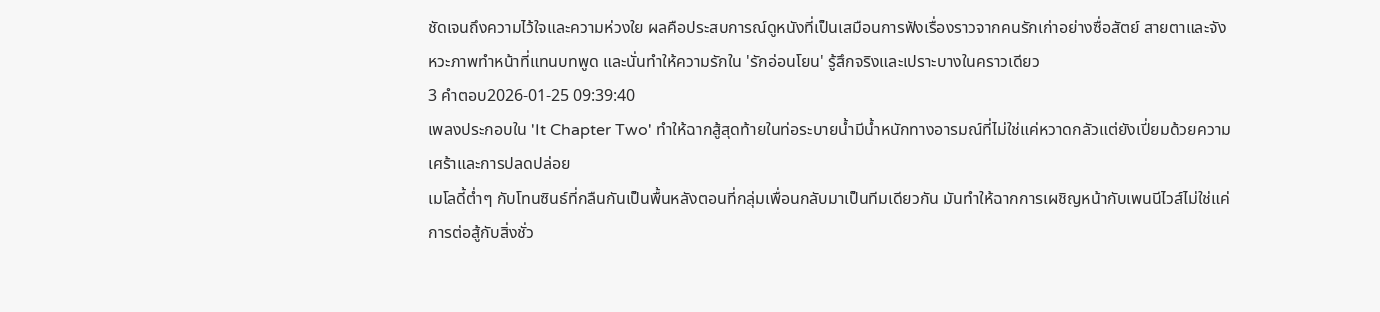ชัดเจนถึงความไว้ใจและความห่วงใย ผลคือประสบการณ์ดูหนังที่เป็นเสมือนการฟังเรื่องราวจากคนรักเก่าอย่างซื่อสัตย์ สายตาและจังหวะภาพทำหน้าที่แทนบทพูด และนั่นทำให้ความรักใน 'รักอ่อนโยน' รู้สึกจริงและเปราะบางในคราวเดียว
3 คำตอบ2026-01-25 09:39:40
เพลงประกอบใน 'It Chapter Two' ทำให้ฉากสู้สุดท้ายในท่อระบายน้ำมีน้ำหนักทางอารมณ์ที่ไม่ใช่แค่หวาดกลัวแต่ยังเปี่ยมด้วยความเศร้าและการปลดปล่อย
เมโลดี้ต่ำๆ กับโทนซินธ์ที่กลืนกันเป็นพื้นหลังตอนที่กลุ่มเพื่อนกลับมาเป็นทีมเดียวกัน มันทำให้ฉากการเผชิญหน้ากับเพนนีไวส์ไม่ใช่แค่การต่อสู้กับสิ่งชั่ว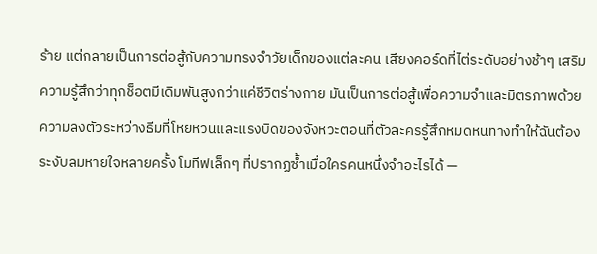ร้าย แต่กลายเป็นการต่อสู้กับความทรงจำวัยเด็กของแต่ละคน เสียงคอร์ดที่ไต่ระดับอย่างช้าๆ เสริมความรู้สึกว่าทุกช็อตมีเดิมพันสูงกว่าแค่ชีวิตร่างกาย มันเป็นการต่อสู้เพื่อความจำและมิตรภาพด้วย
ความลงตัวระหว่างธีมที่โหยหวนและแรงบิดของจังหวะตอนที่ตัวละครรู้สึกหมดหนทางทำให้ฉันต้องระงับลมหายใจหลายครั้ง โมทีฟเล็กๆ ที่ปรากฏซ้ำเมื่อใครคนหนึ่งจำอะไรได้ —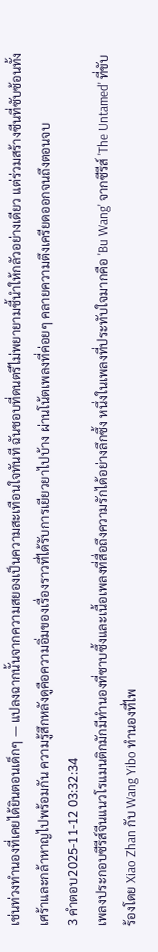เช่นท่วงทำนองที่เคยได้ยินตอนเด็กๆ — แปลงฉากนั้นจากความสยองเป็นความสะเทือนใจทันที ฉันชอบที่ดนตรีไม่พยายามชี้นำให้กลัวอย่างเดียว แต่ร่วมสร้างซีนที่ซับซ้อนทั้งเศร้าและกล้าหาญไปพร้อมกัน ความรู้สึกหลังดูคือความอิ่มของเรื่องราวที่ได้รับการเยียวยาไปบ้าง ผ่านโน้ตเพลงที่ค่อยๆ คลายความตึงเครียดออกจนถึงตอนจบ
3 คำตอบ2025-11-12 03:32:34
เพลงประกอบซีรีส์จีนแนวโรแมนติกมักมีทำนองที่ซาบซึ้งและเนื้อเพลงที่สื่อถึงความรักได้อย่างลึกซึ้ง หนึ่งในเพลงที่ประทับใจมากคือ 'Bu Wang' จากซีรีส์ 'The Untamed' ที่ขับร้องโดย Xiao Zhan กับ Wang Yibo ทำนองที่ไพ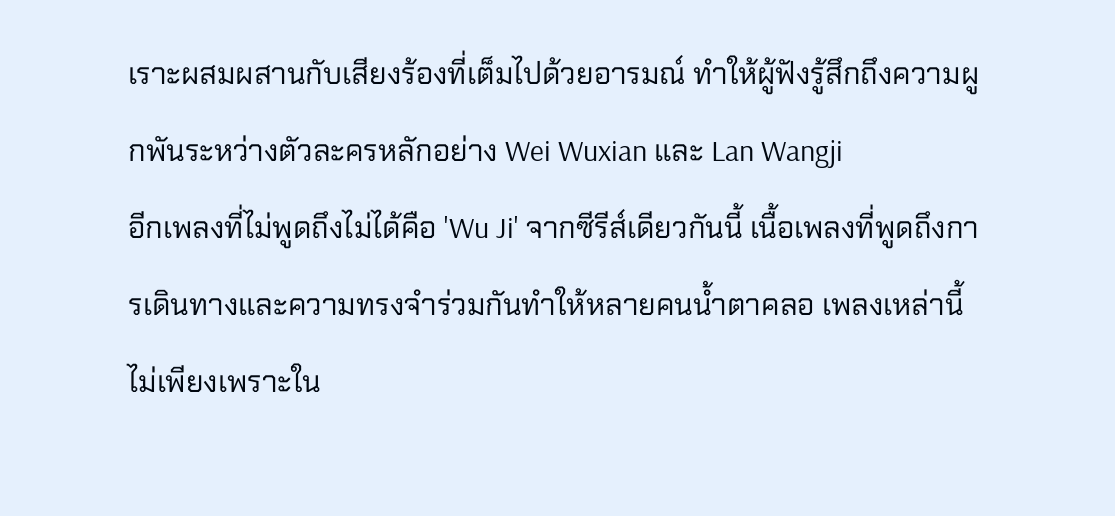เราะผสมผสานกับเสียงร้องที่เต็มไปด้วยอารมณ์ ทำให้ผู้ฟังรู้สึกถึงความผูกพันระหว่างตัวละครหลักอย่าง Wei Wuxian และ Lan Wangji
อีกเพลงที่ไม่พูดถึงไม่ได้คือ 'Wu Ji' จากซีรีส์เดียวกันนี้ เนื้อเพลงที่พูดถึงการเดินทางและความทรงจำร่วมกันทำให้หลายคนน้ำตาคลอ เพลงเหล่านี้ไม่เพียงเพราะใน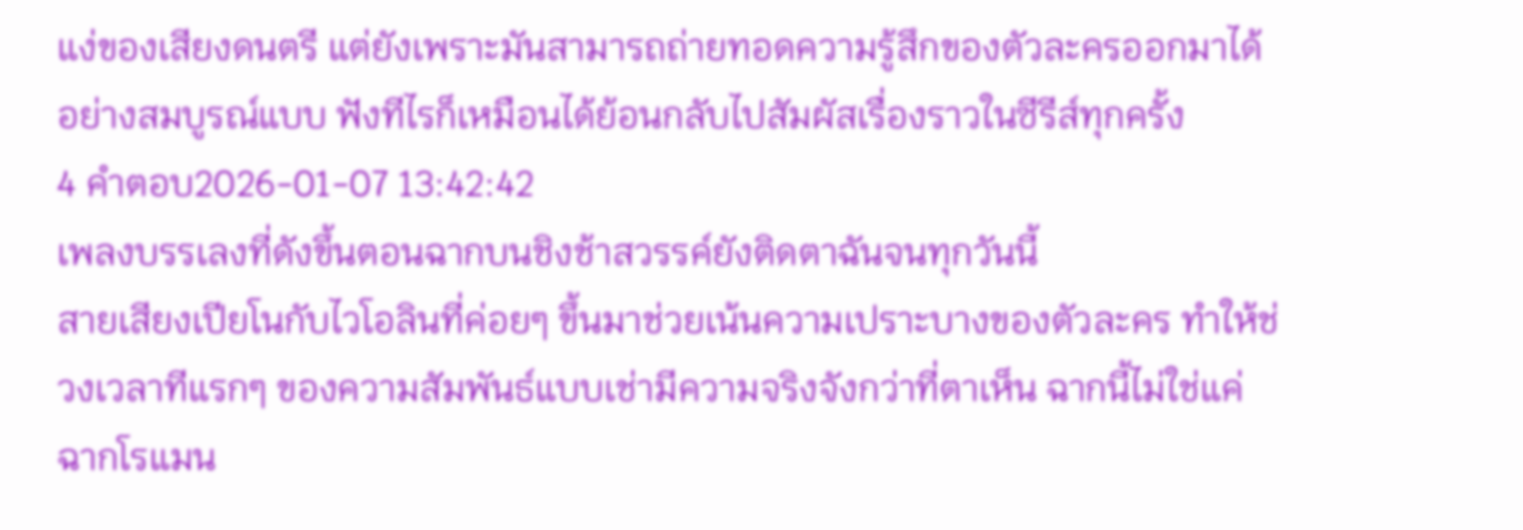แง่ของเสียงดนตรี แต่ยังเพราะมันสามารถถ่ายทอดความรู้สึกของตัวละครออกมาได้อย่างสมบูรณ์แบบ ฟังทีไรก็เหมือนได้ย้อนกลับไปสัมผัสเรื่องราวในซีรีส์ทุกครั้ง
4 คำตอบ2026-01-07 13:42:42
เพลงบรรเลงที่ดังขึ้นตอนฉากบนชิงช้าสวรรค์ยังติดตาฉันจนทุกวันนี้
สายเสียงเปียโนกับไวโอลินที่ค่อยๆ ขึ้นมาช่วยเน้นความเปราะบางของตัวละคร ทำให้ช่วงเวลาทีแรกๆ ของความสัมพันธ์แบบเช่ามีความจริงจังกว่าที่ตาเห็น ฉากนี้ไม่ใช่แค่ฉากโรแมน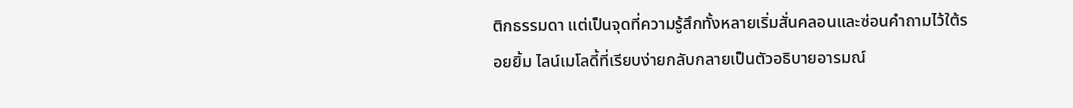ติกธรรมดา แต่เป็นจุดที่ความรู้สึกทั้งหลายเริ่มสั่นคลอนและซ่อนคำถามไว้ใต้รอยยิ้ม ไลน์เมโลดี้ที่เรียบง่ายกลับกลายเป็นตัวอธิบายอารมณ์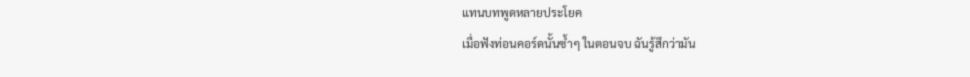แทนบทพูดหลายประโยค
เมื่อฟังท่อนคอร์ดนั้นซ้ำๆ ในตอนจบ ฉันรู้สึกว่ามัน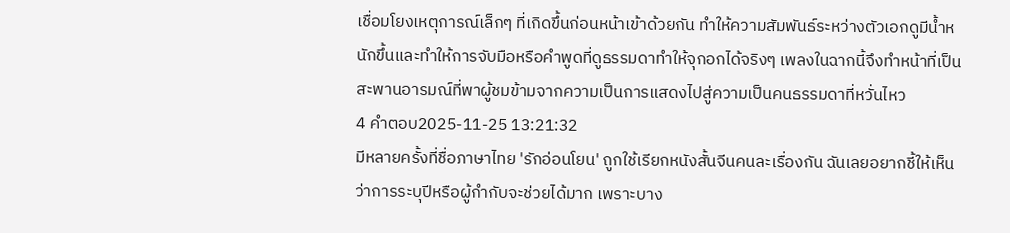เชื่อมโยงเหตุการณ์เล็กๆ ที่เกิดขึ้นก่อนหน้าเข้าด้วยกัน ทำให้ความสัมพันธ์ระหว่างตัวเอกดูมีน้ำหนักขึ้นและทำให้การจับมือหรือคำพูดที่ดูธรรมดาทำให้จุกอกได้จริงๆ เพลงในฉากนี้จึงทำหน้าที่เป็นสะพานอารมณ์ที่พาผู้ชมข้ามจากความเป็นการแสดงไปสู่ความเป็นคนธรรมดาที่หวั่นไหว
4 คำตอบ2025-11-25 13:21:32
มีหลายครั้งที่ชื่อภาษาไทย 'รักอ่อนโยน' ถูกใช้เรียกหนังสั้นจีนคนละเรื่องกัน ฉันเลยอยากชี้ให้เห็นว่าการระบุปีหรือผู้กำกับจะช่วยได้มาก เพราะบาง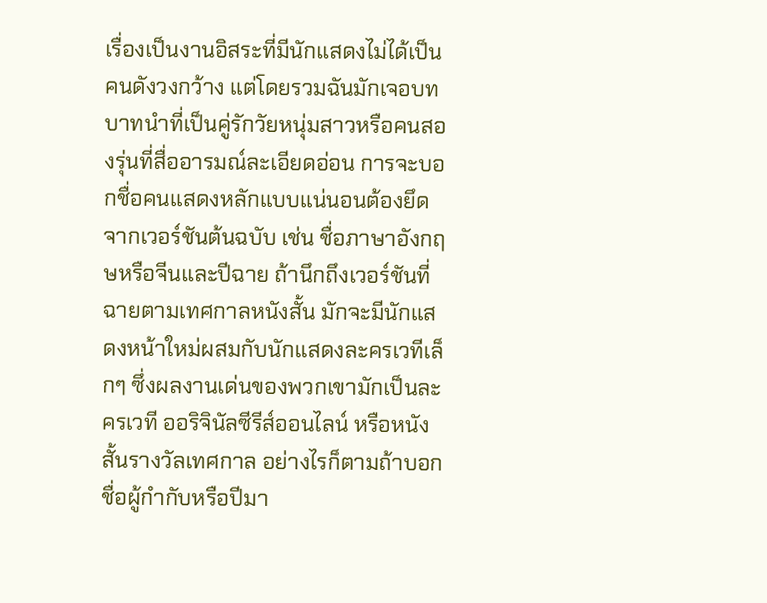เรื่องเป็นงานอิสระที่มีนักแสดงไม่ได้เป็นคนดังวงกว้าง แต่โดยรวมฉันมักเจอบทบาทนำที่เป็นคู่รักวัยหนุ่มสาวหรือคนสองรุ่นที่สื่ออารมณ์ละเอียดอ่อน การจะบอกชื่อคนแสดงหลักแบบแน่นอนต้องยึดจากเวอร์ชันต้นฉบับ เช่น ชื่อภาษาอังกฤษหรือจีนและปีฉาย ถ้านึกถึงเวอร์ชันที่ฉายตามเทศกาลหนังสั้น มักจะมีนักแสดงหน้าใหม่ผสมกับนักแสดงละครเวทีเล็กๆ ซึ่งผลงานเด่นของพวกเขามักเป็นละครเวที ออริจินัลซีรีส์ออนไลน์ หรือหนังสั้นรางวัลเทศกาล อย่างไรก็ตามถ้าบอกชื่อผู้กำกับหรือปีมา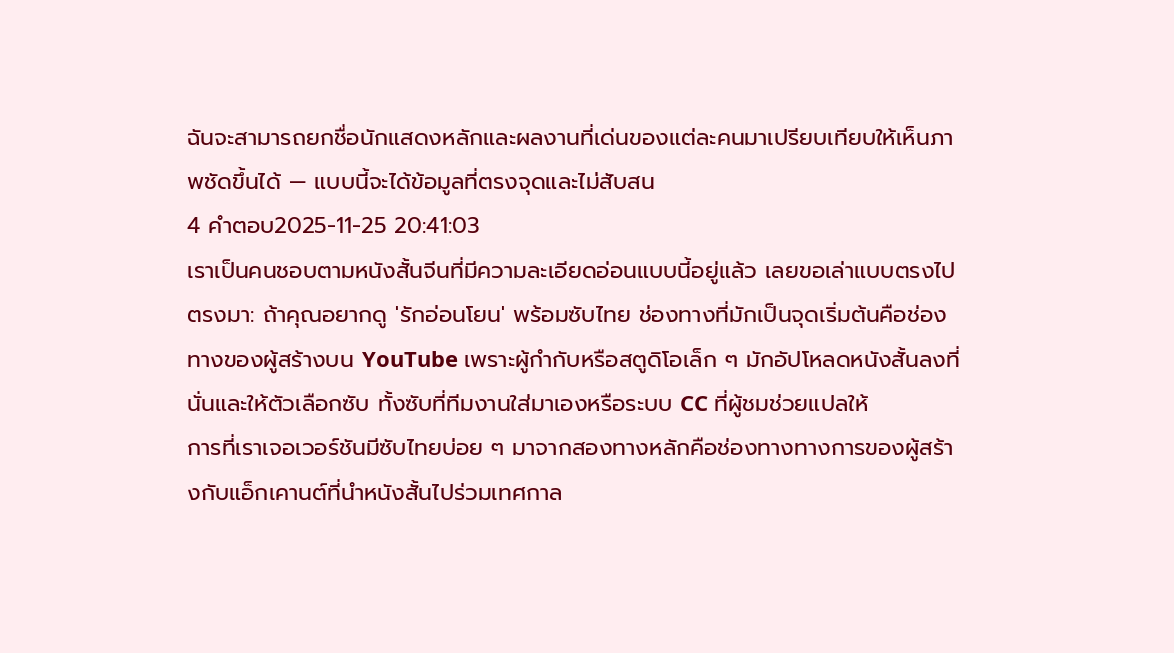ฉันจะสามารถยกชื่อนักแสดงหลักและผลงานที่เด่นของแต่ละคนมาเปรียบเทียบให้เห็นภาพชัดขึ้นได้ — แบบนี้จะได้ข้อมูลที่ตรงจุดและไม่สับสน
4 คำตอบ2025-11-25 20:41:03
เราเป็นคนชอบตามหนังสั้นจีนที่มีความละเอียดอ่อนแบบนี้อยู่แล้ว เลยขอเล่าแบบตรงไปตรงมา: ถ้าคุณอยากดู 'รักอ่อนโยน' พร้อมซับไทย ช่องทางที่มักเป็นจุดเริ่มต้นคือช่องทางของผู้สร้างบน YouTube เพราะผู้กำกับหรือสตูดิโอเล็ก ๆ มักอัปโหลดหนังสั้นลงที่นั่นและให้ตัวเลือกซับ ทั้งซับที่ทีมงานใส่มาเองหรือระบบ CC ที่ผู้ชมช่วยแปลให้
การที่เราเจอเวอร์ชันมีซับไทยบ่อย ๆ มาจากสองทางหลักคือช่องทางทางการของผู้สร้างกับแอ็กเคานต์ที่นำหนังสั้นไปร่วมเทศกาล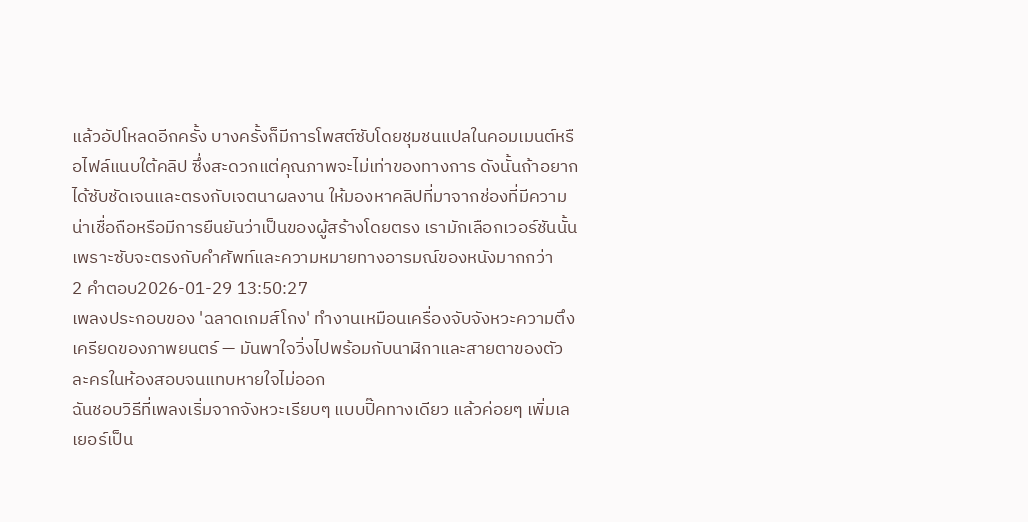แล้วอัปโหลดอีกครั้ง บางครั้งก็มีการโพสต์ซับโดยชุมชนแปลในคอมเมนต์หรือไฟล์แนบใต้คลิป ซึ่งสะดวกแต่คุณภาพจะไม่เท่าของทางการ ดังนั้นถ้าอยากได้ซับชัดเจนและตรงกับเจตนาผลงาน ให้มองหาคลิปที่มาจากช่องที่มีความน่าเชื่อถือหรือมีการยืนยันว่าเป็นของผู้สร้างโดยตรง เรามักเลือกเวอร์ชันนั้นเพราะซับจะตรงกับคำศัพท์และความหมายทางอารมณ์ของหนังมากกว่า
2 คำตอบ2026-01-29 13:50:27
เพลงประกอบของ 'ฉลาดเกมส์โกง' ทำงานเหมือนเครื่องจับจังหวะความตึงเครียดของภาพยนตร์ — มันพาใจวิ่งไปพร้อมกับนาฬิกาและสายตาของตัวละครในห้องสอบจนแทบหายใจไม่ออก
ฉันชอบวิธีที่เพลงเริ่มจากจังหวะเรียบๆ แบบปิ๊คทางเดียว แล้วค่อยๆ เพิ่มเลเยอร์เป็น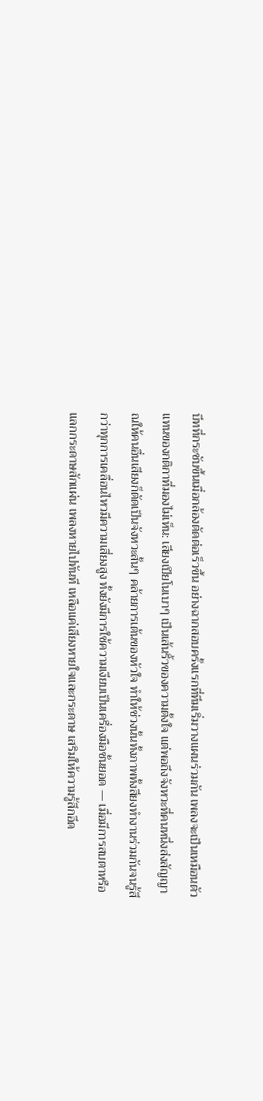บีทที่กระชับขึ้นเมื่อกล้องตัดต่อเร็วขึ้น อย่างฉากสอบครั้งแรกที่ทีมเริ่มวางแผนร่วมกัน เพลงจะเป็นเหมือนตัวแทนของกติกาที่มองไม่เห็น: เสียงเปียโนเบาๆ เป็นเส้นริ้วของความตั้งใจ แต่พอถึงจังหวะที่คนหนึ่งส่งสัญญาณให้คนอื่นเสียงก็ตัดเป็นจังหวะสั้นๆ คล้ายการเต้นของหัวใจ ทำให้ช่วงนั้นทั้งภาพทั้งสียงทำงานร่วมกันจนรู้สึกว่าทุกการเคลื่อนไหวมีความเสี่ยงสูง ทั้งยังมีการใช้ความเงียบเป็นเครื่องมือชั้นยอด — เมื่อมีการสบตาหรือแลกกระดาษสักแผ่น เพลงหายไปทันที เหลือแค่เสียงหายใจและกระดาษ เสริมให้ความรู้สึกอึด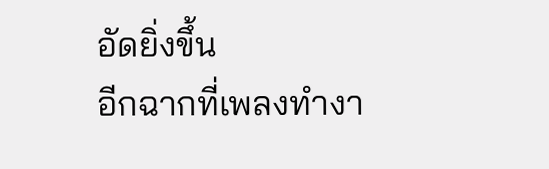อัดยิ่งขึ้น
อีกฉากที่เพลงทำงา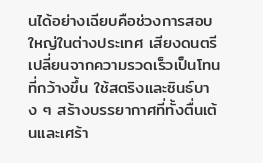นได้อย่างเฉียบคือช่วงการสอบใหญ่ในต่างประเทศ เสียงดนตรีเปลี่ยนจากความรวดเร็วเป็นโทนที่กว้างขึ้น ใช้สตริงและซินธ์บาง ๆ สร้างบรรยากาศที่ทั้งตื่นเต้นและเศร้า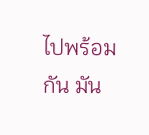ไปพร้อมกัน มัน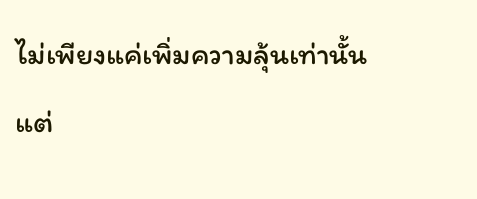ไม่เพียงแค่เพิ่มความลุ้นเท่านั้น แต่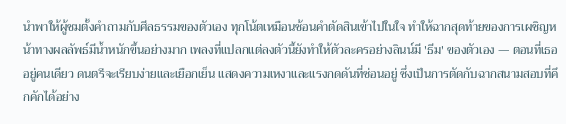นำพาให้ผู้ชมตั้งคำถามกับศีลธรรมของตัวเอง ทุกโน้ตเหมือนช้อนคำตัดสินเข้าไปในใจ ทำให้ฉากสุดท้ายของการเผชิญหน้าทางผลลัพธ์มีน้ำหนักขึ้นอย่างมาก เพลงที่แปลกแต่ลงตัวนี้ยังทำให้ตัวละครอย่างลินน์มี 'ธีม' ของตัวเอง — ตอนที่เธออยู่คนเดียว ดนตรีจะเรียบง่ายและเยือกเย็น แสดงความเหงาและแรงกดดันที่ซ่อนอยู่ ซึ่งเป็นการตัดกับฉากสนามสอบที่คึกคักได้อย่าง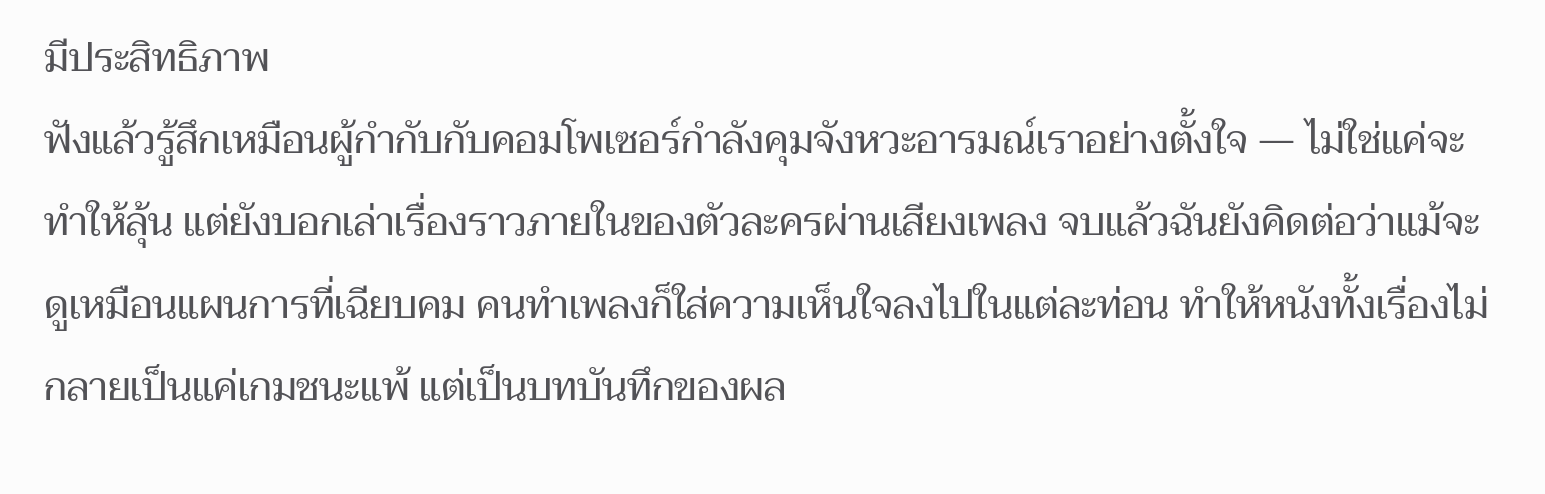มีประสิทธิภาพ
ฟังแล้วรู้สึกเหมือนผู้กำกับกับคอมโพเซอร์กำลังคุมจังหวะอารมณ์เราอย่างตั้งใจ — ไม่ใช่แค่จะทำให้ลุ้น แต่ยังบอกเล่าเรื่องราวภายในของตัวละครผ่านเสียงเพลง จบแล้วฉันยังคิดต่อว่าแม้จะดูเหมือนแผนการที่เฉียบคม คนทำเพลงก็ใส่ความเห็นใจลงไปในแต่ละท่อน ทำให้หนังทั้งเรื่องไม่กลายเป็นแค่เกมชนะแพ้ แต่เป็นบทบันทึกของผล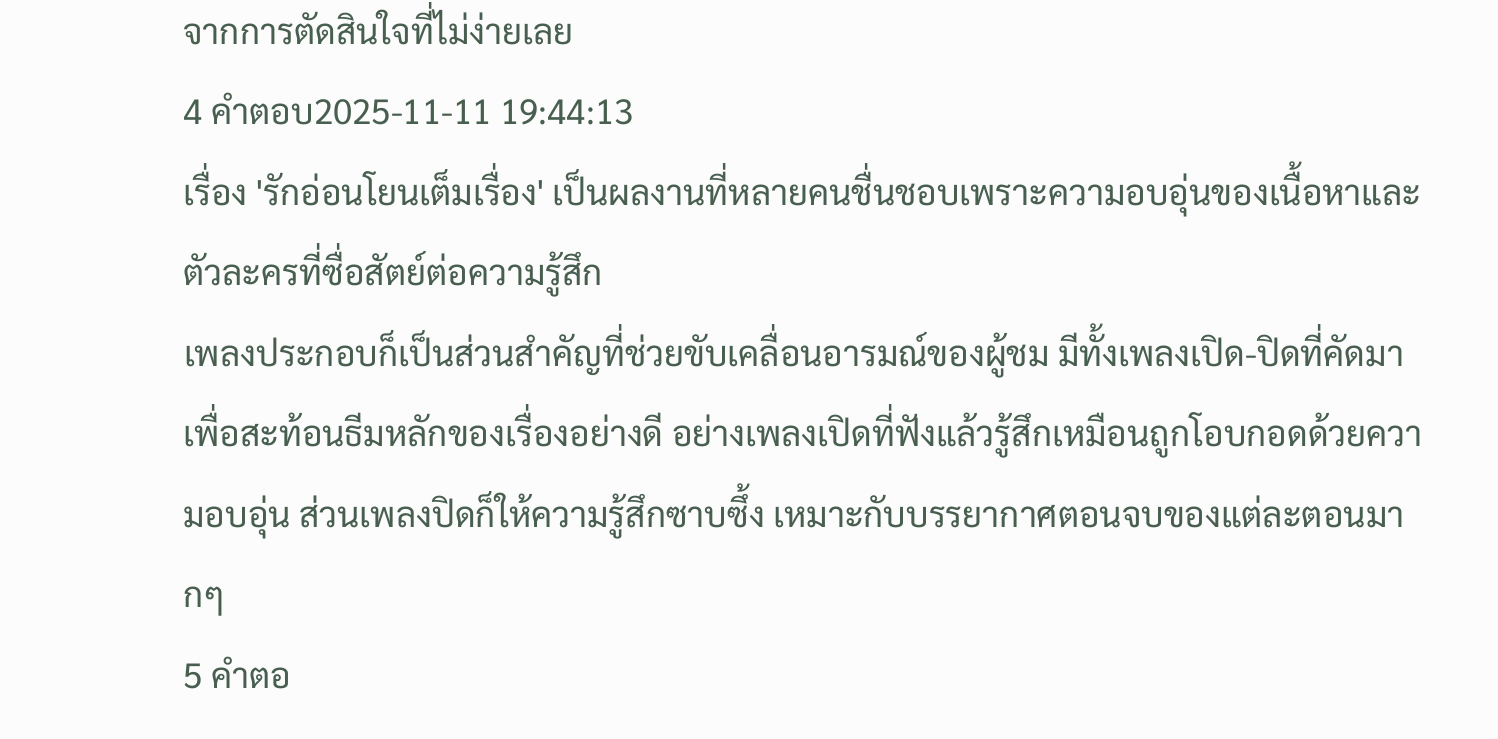จากการตัดสินใจที่ไม่ง่ายเลย
4 คำตอบ2025-11-11 19:44:13
เรื่อง 'รักอ่อนโยนเต็มเรื่อง' เป็นผลงานที่หลายคนชื่นชอบเพราะความอบอุ่นของเนื้อหาและตัวละครที่ซื่อสัตย์ต่อความรู้สึก
เพลงประกอบก็เป็นส่วนสำคัญที่ช่วยขับเคลื่อนอารมณ์ของผู้ชม มีทั้งเพลงเปิด-ปิดที่คัดมาเพื่อสะท้อนธีมหลักของเรื่องอย่างดี อย่างเพลงเปิดที่ฟังแล้วรู้สึกเหมือนถูกโอบกอดด้วยความอบอุ่น ส่วนเพลงปิดก็ให้ความรู้สึกซาบซึ้ง เหมาะกับบรรยากาศตอนจบของแต่ละตอนมากๆ
5 คำตอ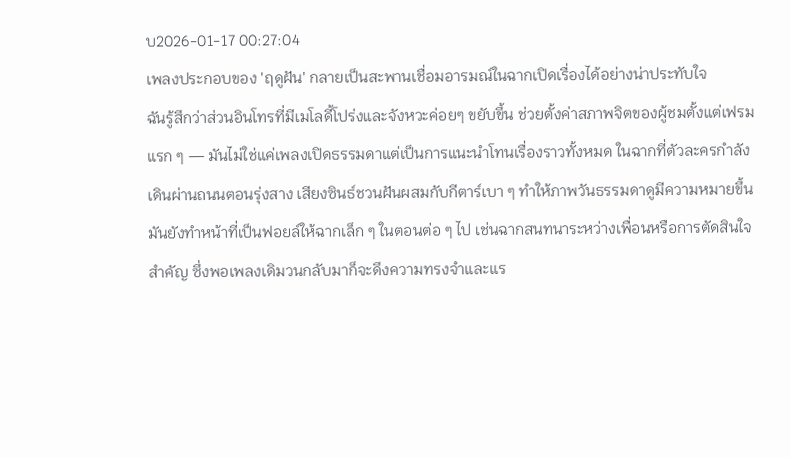บ2026-01-17 00:27:04
เพลงประกอบของ 'ฤดูฝัน' กลายเป็นสะพานเชื่อมอารมณ์ในฉากเปิดเรื่องได้อย่างน่าประทับใจ
ฉันรู้สึกว่าส่วนอินโทรที่มีเมโลดี้โปร่งและจังหวะค่อยๆ ขยับขึ้น ช่วยตั้งค่าสภาพจิตของผู้ชมตั้งแต่เฟรมแรก ๆ — มันไม่ใช่แค่เพลงเปิดธรรมดาแต่เป็นการแนะนำโทนเรื่องราวทั้งหมด ในฉากที่ตัวละครกำลังเดินผ่านถนนตอนรุ่งสาง เสียงซินธ์ชวนฝันผสมกับกีตาร์เบา ๆ ทำให้ภาพวันธรรมดาดูมีความหมายขึ้น มันยังทำหน้าที่เป็นฟอยล์ให้ฉากเล็ก ๆ ในตอนต่อ ๆ ไป เช่นฉากสนทนาระหว่างเพื่อนหรือการตัดสินใจสำคัญ ซึ่งพอเพลงเดิมวนกลับมาก็จะดึงความทรงจำและแร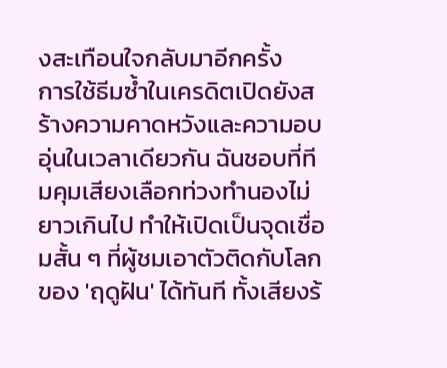งสะเทือนใจกลับมาอีกครั้ง
การใช้ธีมซ้ำในเครดิตเปิดยังสร้างความคาดหวังและความอบอุ่นในเวลาเดียวกัน ฉันชอบที่ทีมคุมเสียงเลือกท่วงทำนองไม่ยาวเกินไป ทำให้เปิดเป็นจุดเชื่อมสั้น ๆ ที่ผู้ชมเอาตัวติดกับโลกของ 'ฤดูฝัน' ได้ทันที ทั้งเสียงร้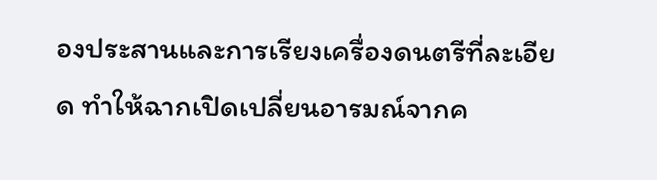องประสานและการเรียงเครื่องดนตรีที่ละเอียด ทำให้ฉากเปิดเปลี่ยนอารมณ์จากค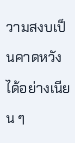วามสงบเป็นคาดหวังได้อย่างเนียน ๆ